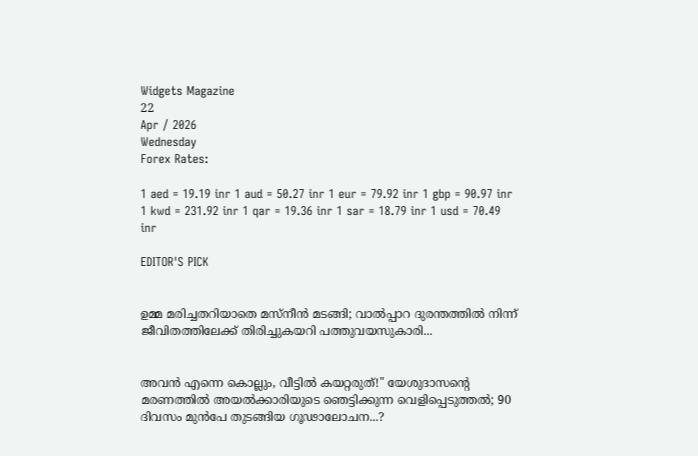Widgets Magazine
22
Apr / 2026
Wednesday
Forex Rates:

1 aed = 19.19 inr 1 aud = 50.27 inr 1 eur = 79.92 inr 1 gbp = 90.97 inr 1 kwd = 231.92 inr 1 qar = 19.36 inr 1 sar = 18.79 inr 1 usd = 70.49 inr

EDITOR'S PICK


ഉമ്മ മരിച്ചതറിയാതെ മസ്നീൻ മടങ്ങി; വാൽപ്പാറ ദുരന്തത്തിൽ നിന്ന് ജീവിതത്തിലേക്ക് തിരിച്ചുകയറി പത്തുവയസുകാരി...


അവൻ എന്നെ കൊല്ലും, വീട്ടിൽ കയറ്റരുത്!" യേശുദാസന്റെ മരണത്തിൽ അയൽക്കാരിയുടെ ഞെട്ടിക്കുന്ന വെളിപ്പെടുത്തൽ; 90 ദിവസം മുൻപേ തുടങ്ങിയ ഗൂഢാലോചന...?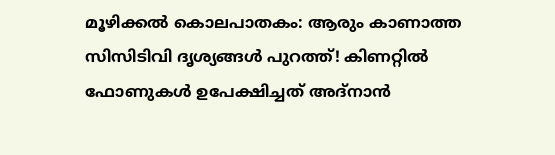മൂഴിക്കൽ കൊലപാതകം: ആരും കാണാത്ത സിസിടിവി ദൃശ്യങ്ങൾ പുറത്ത്! കിണറ്റിൽ ഫോണുകൾ ഉപേക്ഷിച്ചത് അദ്‌നാൻ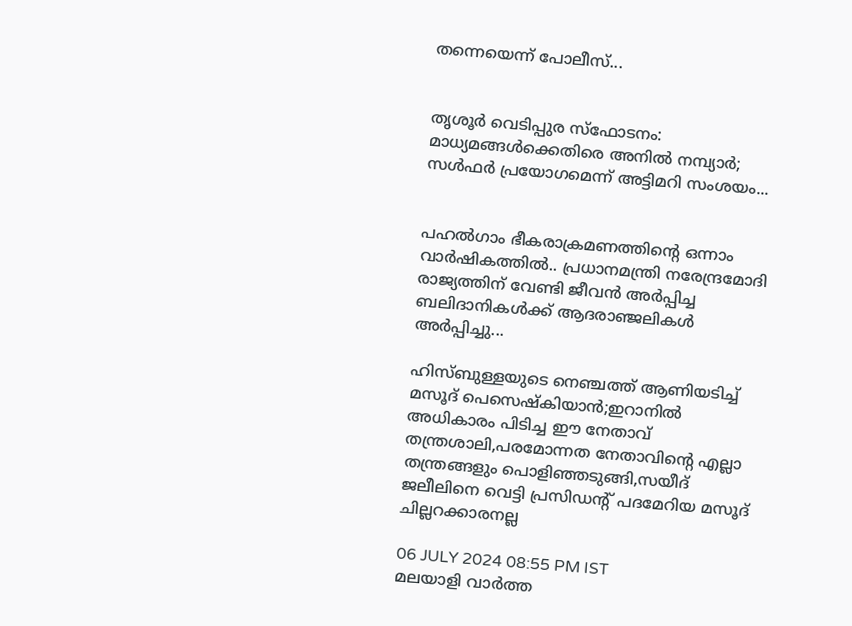തന്നെയെന്ന് പോലീസ്...


തൃശൂർ വെടിപ്പുര സ്ഫോടനം: മാധ്യമങ്ങൾക്കെതിരെ അനിൽ നമ്പ്യാർ; സൾഫർ പ്രയോഗമെന്ന് അട്ടിമറി സംശയം...


പഹൽഗാം ഭീകരാക്രമണത്തിന്റെ ഒന്നാം വാർഷികത്തിൽ.. പ്രധാനമന്ത്രി നരേന്ദ്രമോദി രാജ്യത്തിന് വേണ്ടി ജീവൻ അർപ്പിച്ച ബലിദാനികൾക്ക് ആദരാഞ്ജലികൾ അ‍ർപ്പിച്ചു...

ഹിസ്ബുള്ളയുടെ നെഞ്ചത്ത് ആണിയടിച്ച് മസൂദ് പെസെഷ്‌കിയാന്‍;ഇറാനില്‍ അധികാരം പിടിച്ച ഈ നേതാവ് തന്ത്രശാലി,പരമോന്നത നേതാവിന്റെ എല്ലാ തന്ത്രങ്ങളും പൊളിഞ്ഞടുങ്ങി,സയീദ് ജലീലിനെ വെട്ടി പ്രസിഡന്റ് പദമേറിയ മസൂദ് ചില്ലറക്കാരനല്ല

06 JULY 2024 08:55 PM IST
മലയാളി വാര്‍ത്ത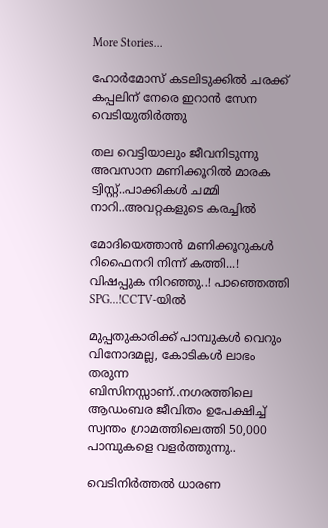More Stories...

ഹോര്‍മോസ് കടലിടുക്കില്‍ ചരക്ക് കപ്പലിന് നേരെ ഇറാന്‍ സേന വെടിയുതിര്‍ത്തു

തല വെട്ടിയാലും ജീവനിടുന്നു അവസാന മണിക്കൂറിൽ മാരക ട്വിസ്റ്റ്..പാക്കികൾ ചമ്മി നാറി..അവറ്റകളുടെ കരച്ചിൽ

മോദിയെത്താൻ മണിക്കൂറുകൾ റിഫൈനറി നിന്ന് കത്തി...! വിഷപ്പുക നിറഞ്ഞു..! പാഞ്ഞെത്തി SPG...!CCTV-യിൽ

മുപ്പതുകാരിക്ക് പാമ്പുകൾ വെറും വിനോദമല്ല, കോടികൾ ലാഭം തരുന്ന ബിസിനസ്സാണ്..നഗരത്തിലെ ആഡംബര ജീവിതം ഉപേക്ഷിച്ച് സ്വന്തം ഗ്രാമത്തിലെത്തി 50,000 പാമ്പുകളെ വളർത്തുന്നു..

വെടിനിർത്തൽ ധാരണ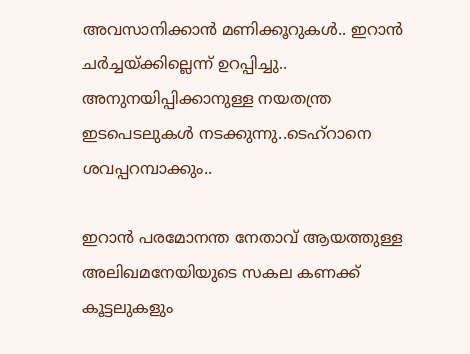അവസാനിക്കാൻ മണിക്കൂറുകൾ.. ഇറാൻ ചർച്ചയ്ക്കില്ലെന്ന് ഉറപ്പിച്ചു.. അനുനയിപ്പിക്കാനുള്ള നയതന്ത്ര ഇടപെടലുകൾ നടക്കുന്നു..ടെഹ്‌റാനെ ശവപ്പറമ്പാക്കും..

ഇറാന്‍ പരമോനന്ത നേതാവ് ആയത്തുള്ള അലിഖമനേയിയുടെ സകല കണക്ക് കൂട്ടലുകളും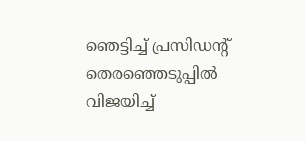ഞെട്ടിച്ച് പ്രസിഡന്റ് തെരഞ്ഞെടുപ്പില്‍ വിജയിച്ച്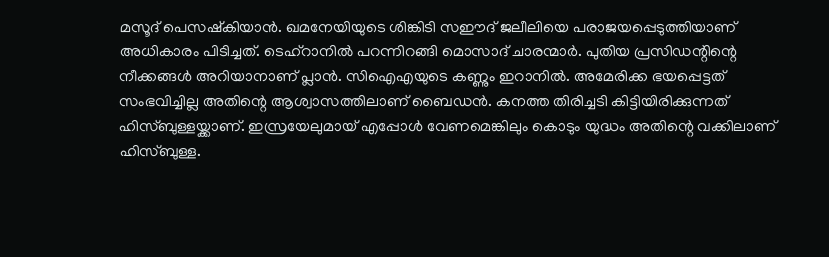മസൂദ് പെസഷ്‌കിയാന്‍. ഖമനേയിയുടെ ശിങ്കിടി സഈദ് ജലീലിയെ പരാജയപ്പെടുത്തിയാണ് അധികാരം പിടിച്ചത്. ടെഹ്‌റാനില്‍ പറന്നിറങ്ങി മൊസാദ് ചാരന്മാര്‍. പുതിയ പ്രസിഡന്റിന്റെ നീക്കങ്ങള്‍ അറിയാനാണ് പ്ലാന്‍. സിഐഎയുടെ കണ്ണും ഇറാനില്‍. അമേരിക്ക ഭയപ്പെട്ടത് സംഭവിച്ചില്ല അതിന്റെ ആശ്വാസത്തിലാണ് ബൈഡന്‍. കനത്ത തിരിച്ചടി കിട്ടിയിരിക്കുന്നത് ഹിസ്ബുള്ളയ്ക്കാണ്. ഇസ്രയേലുമായ് എപ്പോള്‍ വേണമെങ്കിലും കൊടും യുദ്ധം അതിന്റെ വക്കിലാണ് ഹിസ്ബുള്ള.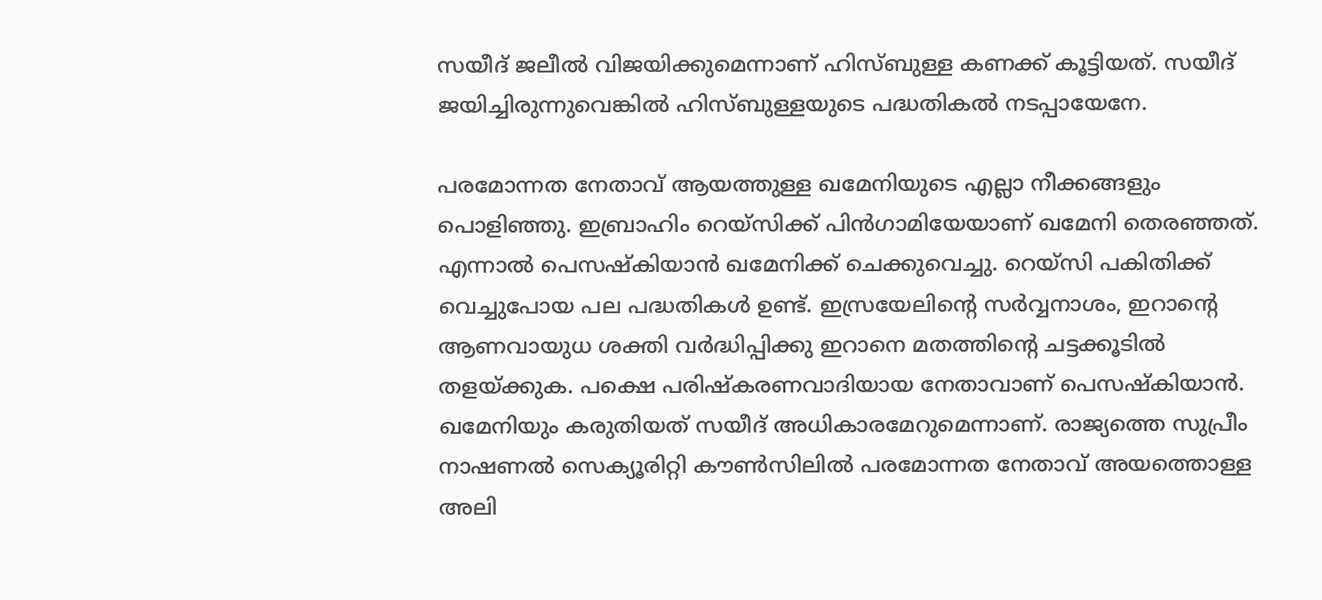സയീദ് ജലീല്‍ വിജയിക്കുമെന്നാണ് ഹിസ്ബുള്ള കണക്ക് കൂട്ടിയത്. സയീദ് ജയിച്ചിരുന്നുവെങ്കില്‍ ഹിസ്ബുള്ളയുടെ പദ്ധതികല്‍ നടപ്പായേനേ.

പരമോന്നത നേതാവ് ആയത്തുള്ള ഖമേനിയുടെ എല്ലാ നീക്കങ്ങളും പൊളിഞ്ഞു. ഇബ്രാഹിം റെയ്‌സിക്ക് പിന്‍ഗാമിയേയാണ് ഖമേനി തെരഞ്ഞത്. എന്നാല്‍ പെസഷ്‌കിയാന്‍ ഖമേനിക്ക് ചെക്കുവെച്ചു. റെയ്‌സി പകിതിക്ക് വെച്ചുപോയ പല പദ്ധതികള്‍ ഉണ്ട്. ഇസ്രയേലിന്റെ സര്‍വ്വനാശം, ഇറാന്റെ ആണവായുധ ശക്തി വര്‍ദ്ധിപ്പിക്കു ഇറാനെ മതത്തിന്റെ ചട്ടക്കൂടില്‍ തളയ്ക്കുക. പക്ഷെ പരിഷ്‌കരണവാദിയായ നേതാവാണ് പെസഷ്‌കിയാന്‍. ഖമേനിയും കരുതിയത് സയീദ് അധികാരമേറുമെന്നാണ്. രാജ്യത്തെ സുപ്രീം നാഷണല്‍ സെക്യൂരിറ്റി കൗണ്‍സിലില്‍ പരമോന്നത നേതാവ് അയത്തൊള്ള അലി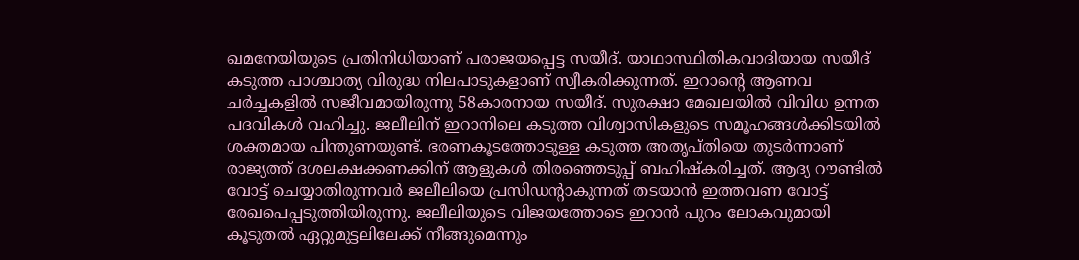ഖമനേയിയുടെ പ്രതിനിധിയാണ് പരാജയപ്പെട്ട സയീദ്. യാഥാസ്ഥിതികവാദിയായ സയീദ് കടുത്ത പാശ്ചാത്യ വിരുദ്ധ നിലപാടുകളാണ് സ്വീകരിക്കുന്നത്. ഇറാന്റെ ആണവ ചര്‍ച്ചകളില്‍ സജീവമായിരുന്നു 58കാരനായ സയീദ്. സുരക്ഷാ മേഖലയില്‍ വിവിധ ഉന്നത പദവികള്‍ വഹിച്ചു. ജലീലിന് ഇറാനിലെ കടുത്ത വിശ്വാസികളുടെ സമൂഹങ്ങള്‍ക്കിടയില്‍ ശക്തമായ പിന്തുണയുണ്ട്. ഭരണകൂടത്തോടുള്ള കടുത്ത അതൃപ്തിയെ തുടര്‍ന്നാണ് രാജ്യത്ത് ദശലക്ഷക്കണക്കിന് ആളുകള്‍ തിരഞ്ഞെടുപ്പ് ബഹിഷ്‌കരിച്ചത്. ആദ്യ റൗണ്ടില്‍ വോട്ട് ചെയ്യാതിരുന്നവര്‍ ജലീലിയെ പ്രസിഡന്റാകുന്നത് തടയാന്‍ ഇത്തവണ വോട്ട് രേഖപെപ്പടുത്തിയിരുന്നു. ജലീലിയുടെ വിജയത്തോടെ ഇറാന്‍ പുറം ലോകവുമായി കൂടുതല്‍ ഏറ്റുമുട്ടലിലേക്ക് നീങ്ങുമെന്നും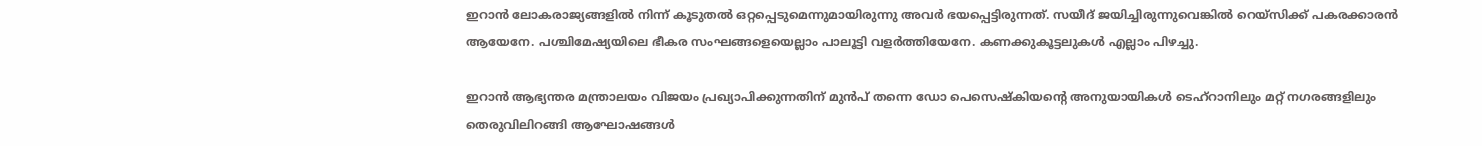ഇറാന്‍ ലോകരാജ്യങ്ങളില്‍ നിന്ന് കൂടുതല്‍ ഒറ്റപ്പെടുമെന്നുമായിരുന്നു അവര്‍ ഭയപ്പെട്ടിരുന്നത്. സയീദ് ജയിച്ചിരുന്നുവെങ്കില്‍ റെയ്‌സിക്ക് പകരക്കാരന്‍ ആയേനേ. പശ്ചിമേഷ്യയിലെ ഭീകര സംഘങ്ങളെയെല്ലാം പാലൂട്ടി വളര്‍ത്തിയേനേ. കണക്കുകൂട്ടലുകള്‍ എല്ലാം പിഴച്ചു.

ഇറാന്‍ ആഭ്യന്തര മന്ത്രാലയം വിജയം പ്രഖ്യാപിക്കുന്നതിന് മുന്‍പ് തന്നെ ഡോ പെസെഷ്‌കിയന്റെ അനുയായികള്‍ ടെഹ്‌റാനിലും മറ്റ് നഗരങ്ങളിലും തെരുവിലിറങ്ങി ആഘോഷങ്ങള്‍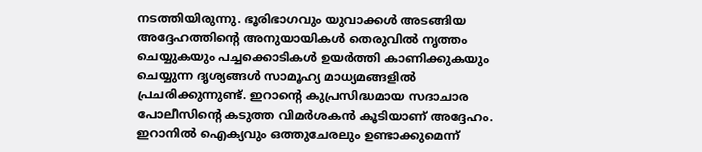നടത്തിയിരുന്നു. ഭൂരിഭാഗവും യുവാക്കള്‍ അടങ്ങിയ അദ്ദേഹത്തിന്റെ അനുയായികള്‍ തെരുവില്‍ നൃത്തം ചെയ്യുകയും പച്ചക്കൊടികള്‍ ഉയര്‍ത്തി കാണിക്കുകയും ചെയ്യുന്ന ദൃശ്യങ്ങള്‍ സാമൂഹ്യ മാധ്യമങ്ങളില്‍ പ്രചരിക്കുന്നുണ്ട്. ഇറാന്റെ കുപ്രസിദ്ധമായ സദാചാര പോലീസിന്റെ കടുത്ത വിമര്‍ശകന്‍ കൂടിയാണ് അദ്ദേഹം. ഇറാനില്‍ ഐക്യവും ഒത്തുചേരലും ഉണ്ടാക്കുമെന്ന്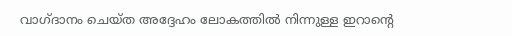വാഗ്ദാനം ചെയ്ത അദ്ദേഹം ലോകത്തില്‍ നിന്നുള്ള ഇറാന്റെ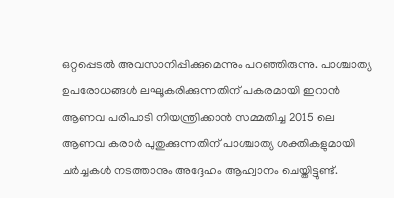ഒറ്റപ്പെടല്‍ അവസാനിപ്പിക്കുമെന്നും പറഞ്ഞിരുന്നു. പാശ്ചാത്യ ഉപരോധങ്ങള്‍ ലഘൂകരിക്കുന്നതിന് പകരമായി ഇറാന്‍ ആണവ പരിപാടി നിയന്ത്രിക്കാന്‍ സമ്മതിച്ച 2015 ലെ ആണവ കരാര്‍ പുതുക്കുന്നതിന് പാശ്ചാത്യ ശക്തികളുമായി ചര്‍ച്ചകള്‍ നടത്താനും അദ്ദേഹം ആഹ്വാനം ചെയ്തിട്ടുണ്ട്.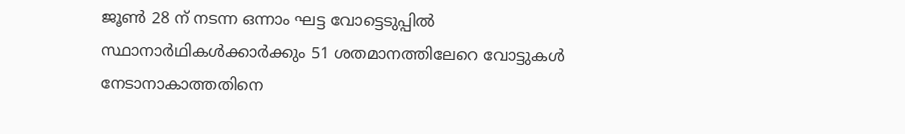ജൂണ്‍ 28 ന് നടന്ന ഒന്നാം ഘട്ട വോട്ടെടുപ്പില്‍ സ്ഥാനാര്‍ഥികള്‍ക്കാര്‍ക്കും 51 ശതമാനത്തിലേറെ വോട്ടുകള്‍ നേടാനാകാത്തതിനെ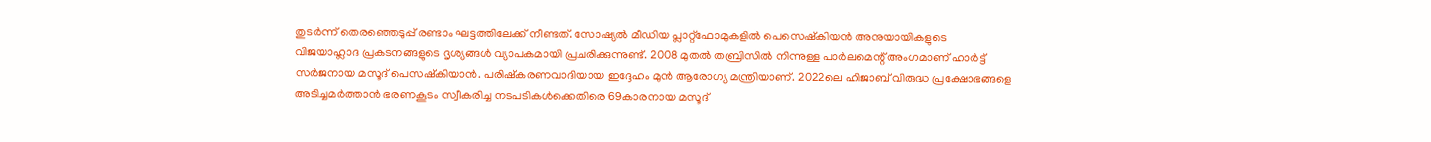തുടര്‍ന്ന് തെരഞ്ഞെടുപ്പ് രണ്ടാം ഘട്ടത്തിലേക്ക് നീണ്ടത്. സോഷ്യല്‍ മീഡിയ പ്ലാറ്റ്‌ഫോമുകളില്‍ പെസെഷ്‌കിയന്‍ അനുയായികളുടെ വിജയാഹ്ലാദ പ്രകടനങ്ങളുടെ ദൃശ്യങ്ങള്‍ വ്യാപകമായി പ്രചരിക്കുന്നുണ്ട്. 2008 മുതല്‍ തബ്രിസില്‍ നിന്നുള്ള പാര്‍ലമെന്റ് അംഗമാണ് ഹാര്‍ട്ട് സര്‍ജനായ മസൂദ് പെസഷ്‌കിയാന്‍. പരിഷ്‌കരണവാദിയായ ഇദ്ദേഹം മുന്‍ ആരോഗ്യ മന്ത്രിയാണ്. 2022ലെ ഹിജാബ് വിരുദ്ധ പ്രക്ഷോഭങ്ങളെ അടിച്ചമര്‍ത്താന്‍ ഭരണകൂടം സ്വീകരിച്ച നടപടികള്‍ക്കെതിരെ 69കാരനായ മസൂദ്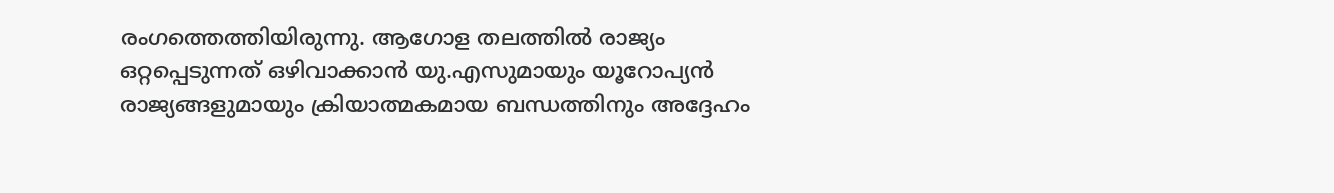രംഗത്തെത്തിയിരുന്നു. ആഗോള തലത്തില്‍ രാജ്യം ഒറ്റപ്പെടുന്നത് ഒഴിവാക്കാന്‍ യു.എസുമായും യൂറോപ്യന്‍ രാജ്യങ്ങളുമായും ക്രിയാത്മകമായ ബന്ധത്തിനും അദ്ദേഹം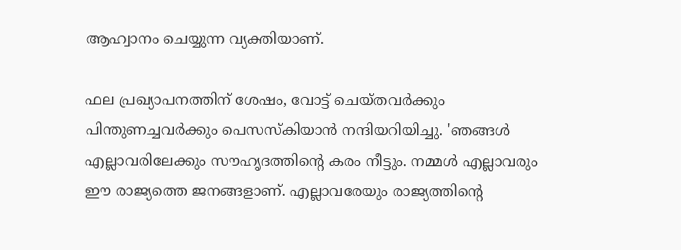ആഹ്വാനം ചെയ്യുന്ന വ്യക്തിയാണ്.

ഫല പ്രഖ്യാപനത്തിന് ശേഷം, വോട്ട് ചെയ്തവര്‍ക്കും പിന്തുണച്ചവര്‍ക്കും പെസസ്‌കിയാന്‍ നന്ദിയറിയിച്ചു. 'ഞങ്ങള്‍ എല്ലാവരിലേക്കും സൗഹൃദത്തിന്റെ കരം നീട്ടും. നമ്മള്‍ എല്ലാവരും ഈ രാജ്യത്തെ ജനങ്ങളാണ്. എല്ലാവരേയും രാജ്യത്തിന്റെ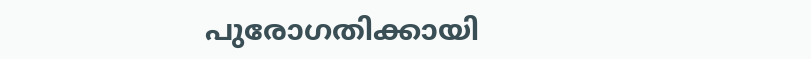പുരോഗതിക്കായി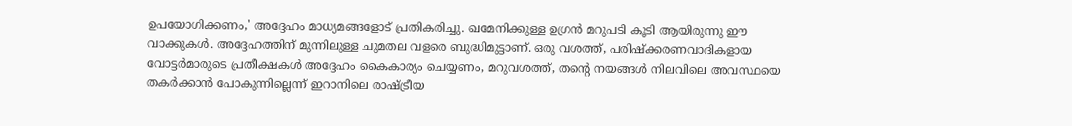ഉപയോഗിക്കണം,' അദ്ദേഹം മാധ്യമങ്ങളോട് പ്രതികരിച്ചു. ഖമേനിക്കുള്ള ഉഗ്രന്‍ മറുപടി കൂടി ആയിരുന്നു ഈ വാക്കുകള്‍. അദ്ദേഹത്തിന് മുന്നിലുള്ള ചുമതല വളരെ ബുദ്ധിമുട്ടാണ്. ഒരു വശത്ത്, പരിഷ്‌ക്കരണവാദികളായ വോട്ടര്‍മാരുടെ പ്രതീക്ഷകള്‍ അദ്ദേഹം കൈകാര്യം ചെയ്യണം, മറുവശത്ത്, തന്റെ നയങ്ങള്‍ നിലവിലെ അവസ്ഥയെ തകര്‍ക്കാന്‍ പോകുന്നില്ലെന്ന് ഇറാനിലെ രാഷ്ട്രീയ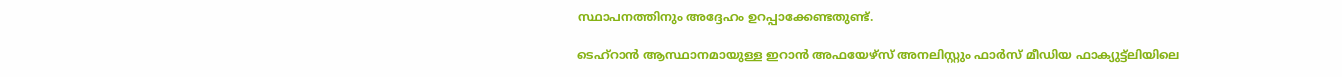സ്ഥാപനത്തിനും അദ്ദേഹം ഉറപ്പാക്കേണ്ടതുണ്ട്.

ടെഹ്‌റാന്‍ ആസ്ഥാനമായുള്ള ഇറാന്‍ അഫയേഴ്‌സ് അനലിസ്റ്റും ഫാര്‍സ് മീഡിയ ഫാക്യുട്ട്‌ലിയിലെ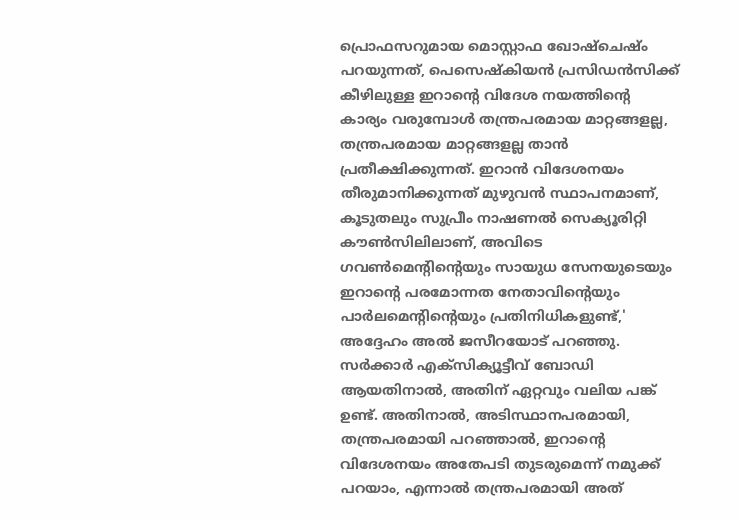പ്രൊഫസറുമായ മൊസ്റ്റാഫ ഖോഷ്‌ചെഷ്ം പറയുന്നത്, പെസെഷ്‌കിയന്‍ പ്രസിഡന്‍സിക്ക് കീഴിലുള്ള ഇറാന്റെ വിദേശ നയത്തിന്റെ കാര്യം വരുമ്പോള്‍ തന്ത്രപരമായ മാറ്റങ്ങളല്ല, തന്ത്രപരമായ മാറ്റങ്ങളല്ല താന്‍ പ്രതീക്ഷിക്കുന്നത്. ഇറാന്‍ വിദേശനയം തീരുമാനിക്കുന്നത് മുഴുവന്‍ സ്ഥാപനമാണ്, കൂടുതലും സുപ്രീം നാഷണല്‍ സെക്യൂരിറ്റി കൗണ്‍സിലിലാണ്, അവിടെ ഗവണ്‍മെന്റിന്റെയും സായുധ സേനയുടെയും ഇറാന്റെ പരമോന്നത നേതാവിന്റെയും പാര്‍ലമെന്റിന്റെയും പ്രതിനിധികളുണ്ട്,' അദ്ദേഹം അല്‍ ജസീറയോട് പറഞ്ഞു. സര്‍ക്കാര്‍ എക്‌സിക്യൂട്ടീവ് ബോഡി ആയതിനാല്‍, അതിന് ഏറ്റവും വലിയ പങ്ക് ഉണ്ട്. അതിനാല്‍, അടിസ്ഥാനപരമായി, തന്ത്രപരമായി പറഞ്ഞാല്‍, ഇറാന്റെ വിദേശനയം അതേപടി തുടരുമെന്ന് നമുക്ക് പറയാം, എന്നാല്‍ തന്ത്രപരമായി അത്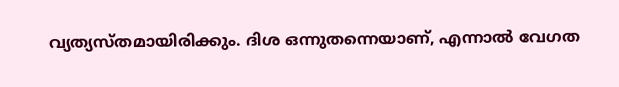വ്യത്യസ്തമായിരിക്കും. ദിശ ഒന്നുതന്നെയാണ്, എന്നാല്‍ വേഗത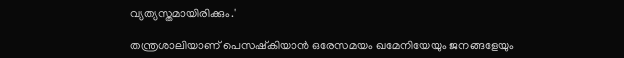വ്യത്യസ്തമായിരിക്കും.'

തന്ത്രശാലിയാണ് പെസഷ്‌കിയാന്‍ ഒരേസമയം ഖമേനിയേയും ജനങ്ങളേയും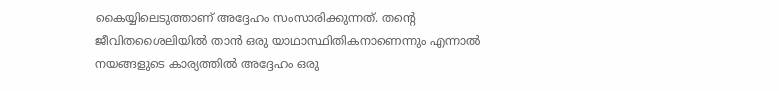കൈയ്യിലെടുത്താണ് അദ്ദേഹം സംസാരിക്കുന്നത്. തന്റെ ജീവിതശൈലിയില്‍ താന്‍ ഒരു യാഥാസ്ഥിതികനാണെന്നും എന്നാല്‍ നയങ്ങളുടെ കാര്യത്തില്‍ അദ്ദേഹം ഒരു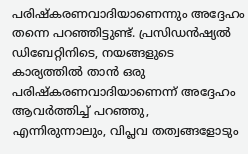പരിഷ്‌കരണവാദിയാണെന്നും അദ്ദേഹം തന്നെ പറഞ്ഞിട്ടുണ്ട്. പ്രസിഡന്‍ഷ്യല്‍ ഡിബേറ്റിനിടെ, നയങ്ങളുടെ കാര്യത്തില്‍ താന്‍ ഒരു പരിഷ്‌കരണവാദിയാണെന്ന് അദ്ദേഹം ആവര്‍ത്തിച്ച് പറഞ്ഞു, എന്നിരുന്നാലും, വിപ്ലവ തത്വങ്ങളോടും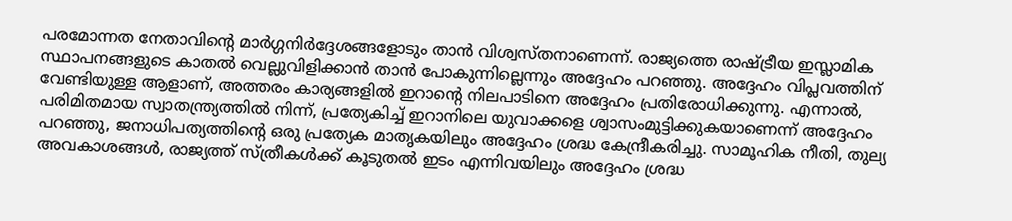പരമോന്നത നേതാവിന്റെ മാര്‍ഗ്ഗനിര്‍ദ്ദേശങ്ങളോടും താന്‍ വിശ്വസ്തനാണെന്ന്. രാജ്യത്തെ രാഷ്ട്രീയ ഇസ്ലാമിക സ്ഥാപനങ്ങളുടെ കാതല്‍ വെല്ലുവിളിക്കാന്‍ താന്‍ പോകുന്നില്ലെന്നും അദ്ദേഹം പറഞ്ഞു. അദ്ദേഹം വിപ്ലവത്തിന് വേണ്ടിയുള്ള ആളാണ്, അത്തരം കാര്യങ്ങളില്‍ ഇറാന്റെ നിലപാടിനെ അദ്ദേഹം പ്രതിരോധിക്കുന്നു. എന്നാല്‍, പരിമിതമായ സ്വാതന്ത്ര്യത്തില്‍ നിന്ന്, പ്രത്യേകിച്ച് ഇറാനിലെ യുവാക്കളെ ശ്വാസംമുട്ടിക്കുകയാണെന്ന് അദ്ദേഹം പറഞ്ഞു, ജനാധിപത്യത്തിന്റെ ഒരു പ്രത്യേക മാതൃകയിലും അദ്ദേഹം ശ്രദ്ധ കേന്ദ്രീകരിച്ചു. സാമൂഹിക നീതി, തുല്യ അവകാശങ്ങള്‍, രാജ്യത്ത് സ്ത്രീകള്‍ക്ക് കൂടുതല്‍ ഇടം എന്നിവയിലും അദ്ദേഹം ശ്രദ്ധ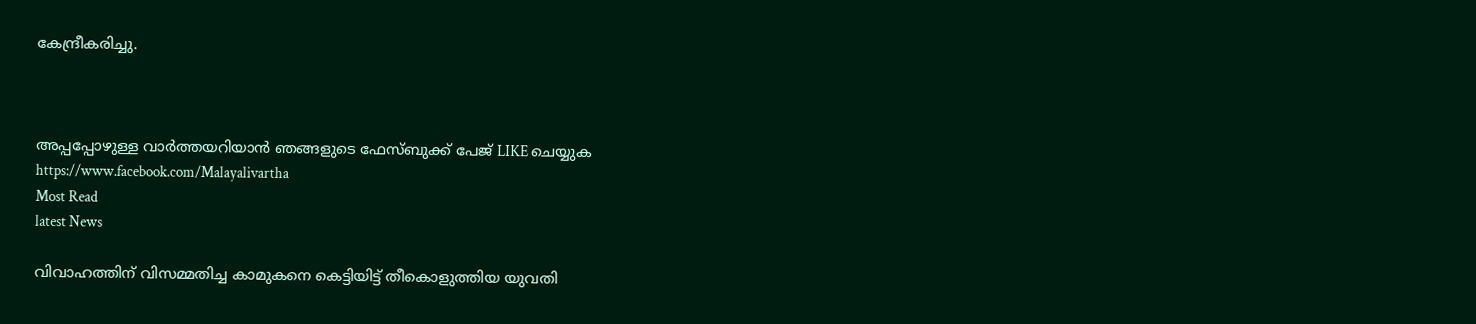കേന്ദ്രീകരിച്ചു.



അപ്പപ്പോഴുള്ള വാര്‍ത്തയറിയാന്‍ ഞങ്ങളുടെ ഫേസ്‌ബുക്ക്‌ പേജ് LIKE ചെയ്യുക
https://www.facebook.com/Malayalivartha
Most Read
latest News

വിവാഹത്തിന് വിസമ്മതിച്ച കാമുകനെ കെട്ടിയിട്ട് തീകൊളുത്തിയ യുവതി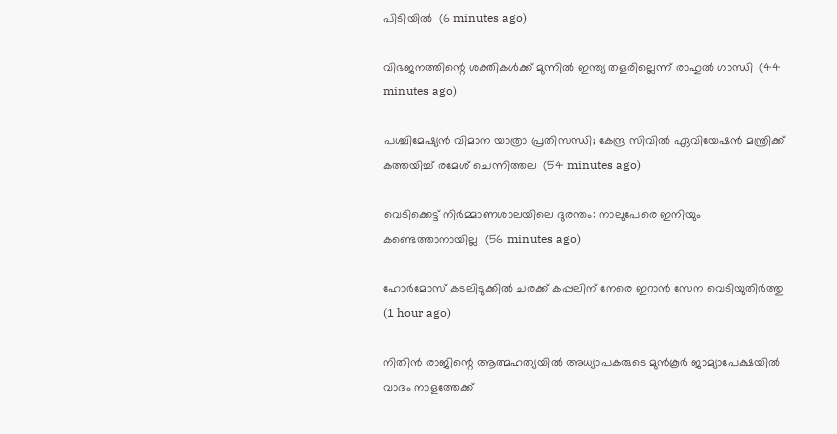പിടിയില്‍  (6 minutes ago)

വിഭജനത്തിന്റെ ശക്തികള്‍ക്ക് മുന്നില്‍ ഇന്ത്യ തളരില്ലെന്ന് രാഹുല്‍ ഗാന്ധി  (44 minutes ago)

പശ്ചിമേഷ്യന്‍ വിമാന യാത്രാ പ്രതിസന്ധി; കേന്ദ്ര സിവില്‍ ഏവിയേഷന്‍ മന്ത്രിക്ക് കത്തയിച്ച് രമേശ് ചെന്നിത്തല  (54 minutes ago)

വെടിക്കെട്ട് നിര്‍മ്മാണശാലയിലെ ദുരന്തം: നാലുപേരെ ഇനിയും കണ്ടെത്താനായില്ല  (56 minutes ago)

ഹോര്‍മോസ് കടലിടുക്കില്‍ ചരക്ക് കപ്പലിന് നേരെ ഇറാന്‍ സേന വെടിയുതിര്‍ത്തു  (1 hour ago)

നിതിന്‍ രാജിന്റെ ആത്മഹത്യയില്‍ അധ്യാപകരുടെ മുന്‍കൂര്‍ ജാമ്യാപേക്ഷയില്‍ വാദം നാളത്തേക്ക്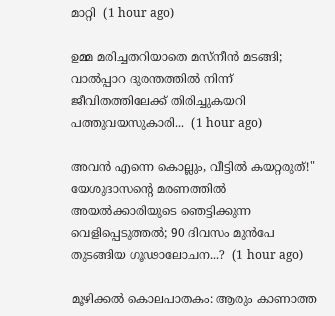മാറ്റി  (1 hour ago)

ഉമ്മ മരിച്ചതറിയാതെ മസ്നീൻ മടങ്ങി; വാൽപ്പാറ ദുരന്തത്തിൽ നിന്ന് ജീവിതത്തിലേക്ക് തിരിച്ചുകയറി പത്തുവയസുകാരി...  (1 hour ago)

അവൻ എന്നെ കൊല്ലും, വീട്ടിൽ കയറ്റരുത്!" യേശുദാസന്റെ മരണത്തിൽ അയൽക്കാരിയുടെ ഞെട്ടിക്കുന്ന വെളിപ്പെടുത്തൽ; 90 ദിവസം മുൻപേ തുടങ്ങിയ ഗൂഢാലോചന...?  (1 hour ago)

മൂഴിക്കൽ കൊലപാതകം: ആരും കാണാത്ത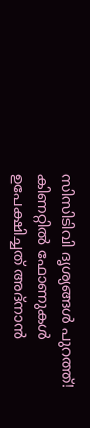സിസിടിവി ദൃശ്യങ്ങൾ പുറത്ത്! കിണറ്റിൽ ഫോണുകൾ ഉപേക്ഷിച്ചത് അദ്‌നാൻ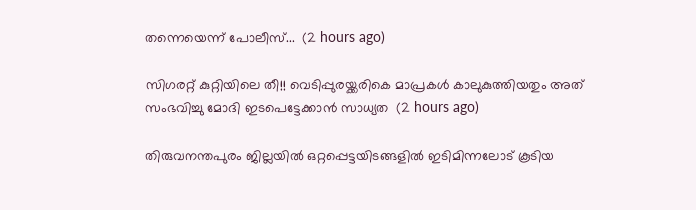തന്നെയെന്ന് പോലീസ്...  (2 hours ago)

സിഗരറ്റ് കുറ്റിയിലെ തീ!! വെടിപ്പുരയ്ക്കരികെ മാപ്രകൾ കാലുകുത്തിയതും അത് സംഭവിച്ചു മോദി ഇടപെട്ടേക്കാൻ സാധ്യത  (2 hours ago)

തിരുവനന്തപുരം ജില്ലയിൽ ഒറ്റപ്പെട്ടയിടങ്ങളിൽ ഇടിമിന്നലോട് കൂടിയ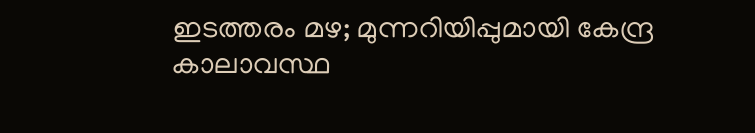ഇടത്തരം മഴ; മുന്നറിയിപ്പുമായി കേന്ദ്ര കാലാവസ്ഥ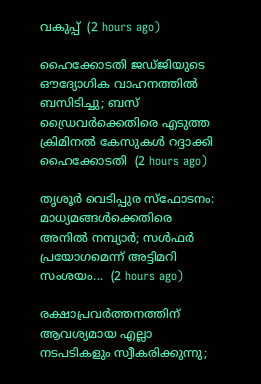വകുപ്പ്  (2 hours ago)

ഹൈക്കോടതി ജഡ്ജിയുടെ ഔദ്യോഗിക വാഹനത്തിൽ ബസിടിച്ചു; ബസ് ഡ്രൈവർക്കെതിരെ എടുത്ത ക്രിമിനൽ കേസുകൾ റദ്ദാക്കി ഹൈക്കോടതി  (2 hours ago)

തൃശൂർ വെടിപ്പുര സ്ഫോടനം: മാധ്യമങ്ങൾക്കെതിരെ അനിൽ നമ്പ്യാർ; സൾഫർ പ്രയോഗമെന്ന് അട്ടിമറി സംശയം...  (2 hours ago)

രക്ഷാപ്രവർത്തനത്തിന് ആവശ്യമായ എല്ലാ നടപടികളും സ്വീകരിക്കുന്നു;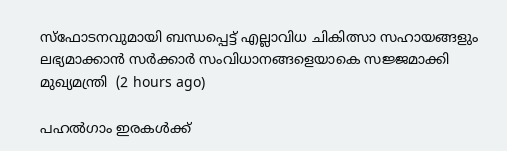സ്ഫോടനവുമായി ബന്ധപ്പെട്ട് എല്ലാവിധ ചികിത്സാ സഹായങ്ങളും ലഭ്യമാക്കാൻ സർക്കാർ സംവിധാനങ്ങളെയാകെ സജ്ജമാക്കി മുഖ്യമന്ത്രി  (2 hours ago)

പഹൽഗാം ഇരകൾക്ക്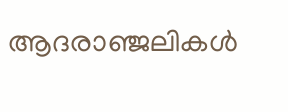ആദരാഞ്ജലികൾ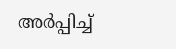അർപ്പിച്ച്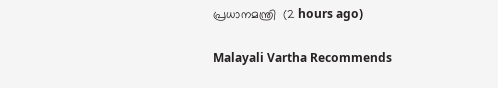പ്രധാനമന്ത്രി  (2 hours ago)

Malayali Vartha Recommends